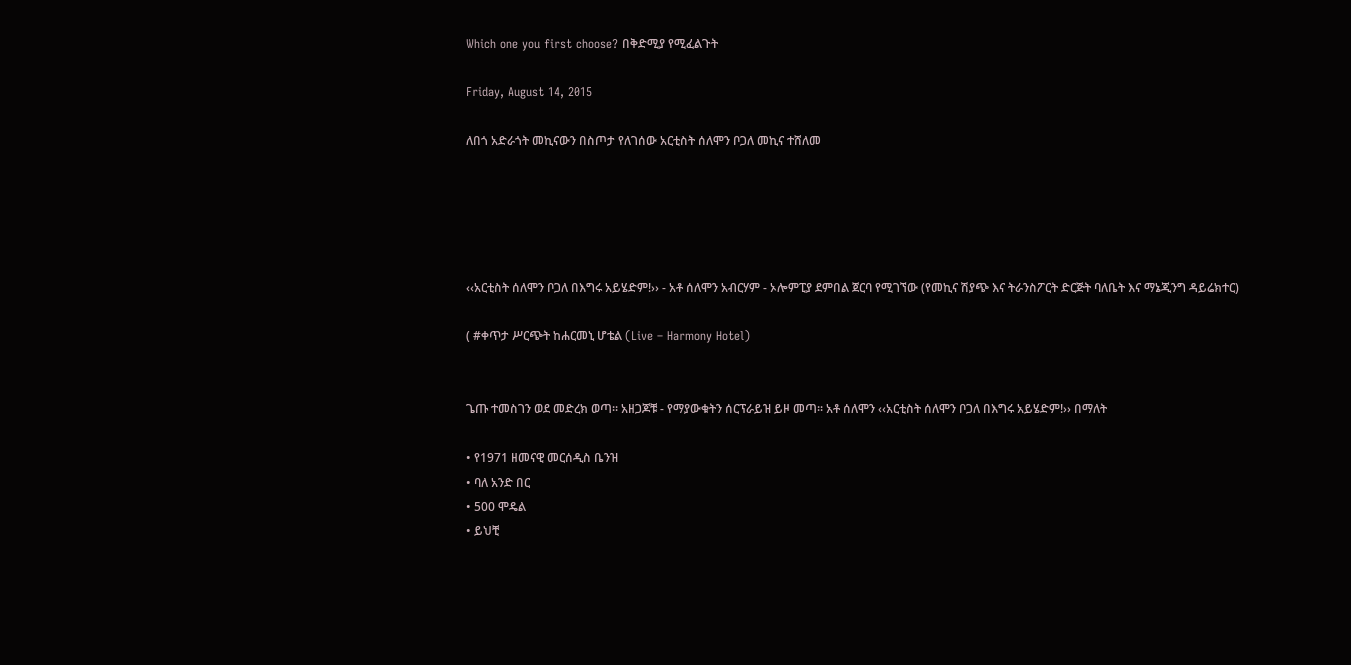Which one you first choose? በቅድሚያ የሚፈልጉት

Friday, August 14, 2015

ለበጎ አድራጎት መኪናውን በስጦታ የለገሰው አርቲስት ሰለሞን ቦጋለ መኪና ተሸለመ





‹‹አርቲስት ሰለሞን ቦጋለ በእግሩ አይሄድም!›› - አቶ ሰለሞን አብርሃም - ኦሎምፒያ ደምበል ጀርባ የሚገኘው (የመኪና ሽያጭ እና ትራንስፖርት ድርጅት ባለቤት እና ማኔጂንግ ዳይሬክተር)

( #ቀጥታ ሥርጭት ከሐርመኒ ሆቴል (Live – Harmony Hotel)


ጌጡ ተመስገን ወደ መድረክ ወጣ፡፡ አዘጋጆቹ - የማያውቁትን ሰርፕራይዝ ይዞ መጣ፡፡ አቶ ሰለሞን ‹‹አርቲስት ሰለሞን ቦጋለ በእግሩ አይሄድም!›› በማለት

• የ1971 ዘመናዊ መርሰዲስ ቤንዝ
• ባለ አንድ በር
• 500 ሞዴል
• ይህቺ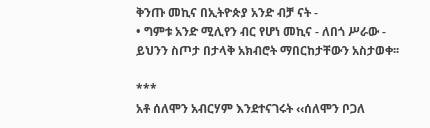ቅንጡ መኪና በኢትዮጵያ አንድ ብቻ ናት -
• ግምቱ አንድ ሚሊየን ብር የሆነ መኪና - ለበጎ ሥራው - ይህንን ስጦታ በታላቅ አክብሮት ማበርከታቸውን አስታወቀ፡፡

***
አቶ ሰለሞን አብርሃም እንደተናገሩት ‹‹ሰለሞን ቦጋለ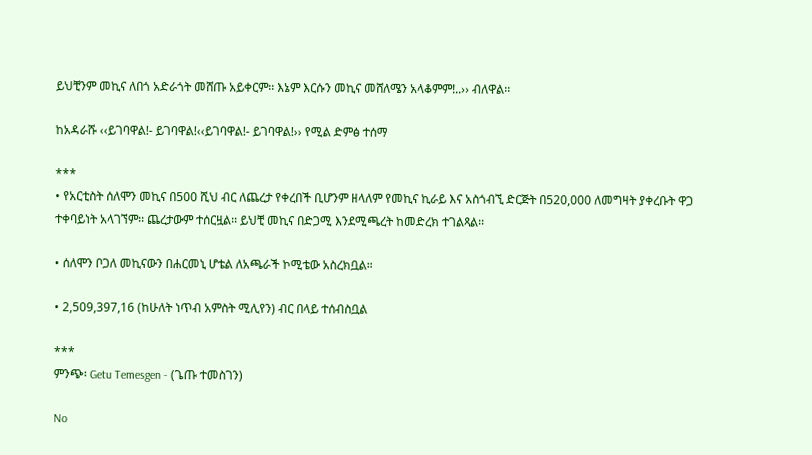ይህቺንም መኪና ለበጎ አድራጎት መሸጡ አይቀርም፡፡ እኔም እርሱን መኪና መሸለሜን አላቆምም!..›› ብለዋል፡፡

ከአዳራሹ ‹‹ይገባዋል!- ይገባዋል!‹‹ይገባዋል!- ይገባዋል!›› የሚል ድምፅ ተሰማ

***
• የአርቲስት ሰለሞን መኪና በ500 ሺህ ብር ለጨረታ የቀረበች ቢሆንም ዘላለም የመኪና ኪራይ እና አስጎብኚ ድርጅት በ520,000 ለመግዛት ያቀረቡት ዋጋ ተቀባይነት አላገኘም፡፡ ጨረታውም ተሰርዟል፡፡ ይህቺ መኪና በድጋሚ እንደሚጫረት ከመድረክ ተገልጻል፡፡

• ሰለሞን ቦጋለ መኪናውን በሐርመኒ ሆቴል ለአጫራች ኮሚቴው አስረክቧል።

• 2,509,397,16 (ከሁለት ነጥብ አምስት ሚሊየን) ብር በላይ ተሰብስቧል

***
ምንጭ፡ Getu Temesgen - (ጌጡ ተመስገን)

No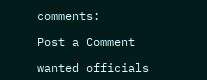comments:

Post a Comment

wanted officials